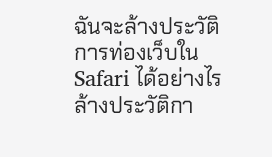ฉันจะล้างประวัติการท่องเว็บใน Safari ได้อย่างไร
ล้างประวัติกา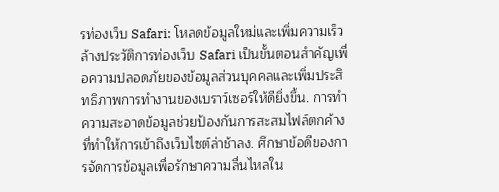รท่องเว็บ Safari: โหลดข้อมูลใหม่และเพิ่มความเร็ว
ล้างประวัติการท่องเว็บ Safari เป็นขั้นตอนสำคัญเพื่อความปลอดภัยของข้อมูลส่วนบุคคลและเพิ่มประสิทธิภาพการทำงานของเบราว์เซอร์ให้ดียิ่งขึ้น. การทำความสะอาดข้อมูลช่วยป้องกันการสะสมไฟล์ตกค้างที่ทำให้การเข้าถึงเว็บไซต์ล่าช้าลง. ศึกษาข้อดีของการจัดการข้อมูลเพื่อรักษาความลื่นไหลใน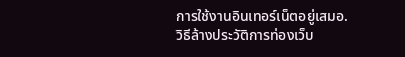การใช้งานอินเทอร์เน็ตอยู่เสมอ.
วิธีล้างประวัติการท่องเว็บ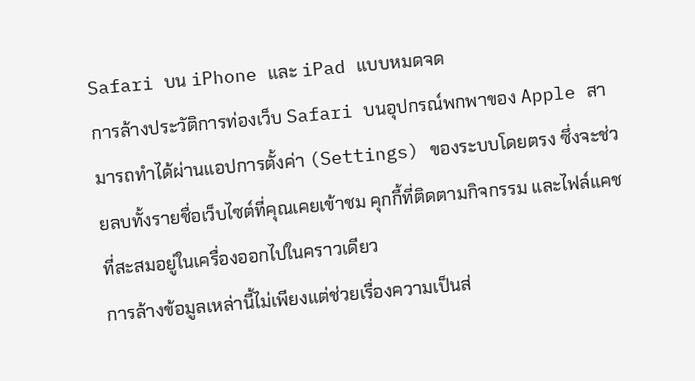Safari บน iPhone และ iPad แบบหมดจด
การล้างประวัติการท่องเว็บ Safari บนอุปกรณ์พกพาของ Apple สามารถทำได้ผ่านแอปการตั้งค่า (Settings) ของระบบโดยตรง ซึ่งจะช่วยลบทั้งรายชื่อเว็บไซต์ที่คุณเคยเข้าชม คุกกี้ที่ติดตามกิจกรรม และไฟล์แคชที่สะสมอยู่ในเครื่องออกไปในคราวเดียว
การล้างข้อมูลเหล่านี้ไม่เพียงแต่ช่วยเรื่องความเป็นส่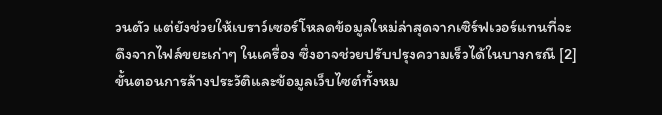วนตัว แต่ยังช่วยให้เบราว์เซอร์โหลดข้อมูลใหม่ล่าสุดจากเซิร์ฟเวอร์แทนที่จะดึงจากไฟล์ขยะเก่าๆ ในเครื่อง ซึ่งอาจช่วยปรับปรุงความเร็วได้ในบางกรณี [2]
ขั้นตอนการล้างประวัติและข้อมูลเว็บไซต์ทั้งหม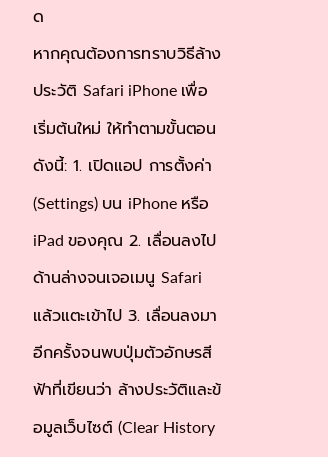ด
หากคุณต้องการทราบวิธีล้างประวัติ Safari iPhone เพื่อเริ่มต้นใหม่ ให้ทำตามขั้นตอนดังนี้: 1. เปิดแอป การตั้งค่า (Settings) บน iPhone หรือ iPad ของคุณ 2. เลื่อนลงไปด้านล่างจนเจอเมนู Safari แล้วแตะเข้าไป 3. เลื่อนลงมาอีกครั้งจนพบปุ่มตัวอักษรสีฟ้าที่เขียนว่า ล้างประวัติและข้อมูลเว็บไซต์ (Clear History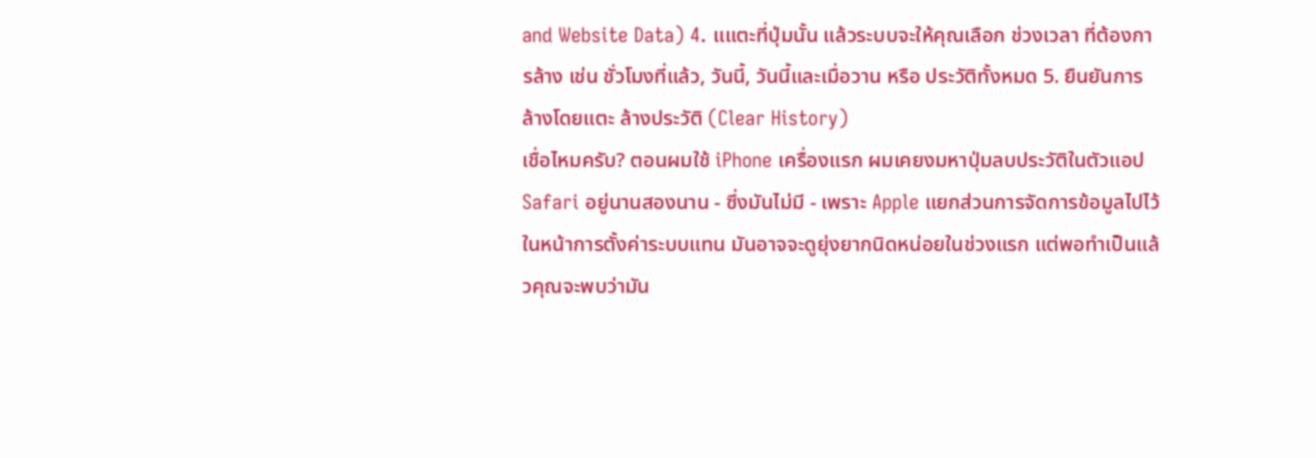and Website Data) 4. แแตะที่ปุ่มนั้น แล้วระบบจะให้คุณเลือก ช่วงเวลา ที่ต้องการล้าง เช่น ชั่วโมงที่แล้ว, วันนี้, วันนี้และเมื่อวาน หรือ ประวัติทั้งหมด 5. ยืนยันการล้างโดยแตะ ล้างประวัติ (Clear History)
เชื่อไหมครับ? ตอนผมใช้ iPhone เครื่องแรก ผมเคยงมหาปุ่มลบประวัติในตัวแอป Safari อยู่นานสองนาน - ซึ่งมันไม่มี - เพราะ Apple แยกส่วนการจัดการข้อมูลไปไว้ในหน้าการตั้งค่าระบบแทน มันอาจจะดูยุ่งยากนิดหน่อยในช่วงแรก แต่พอทำเป็นแล้วคุณจะพบว่ามัน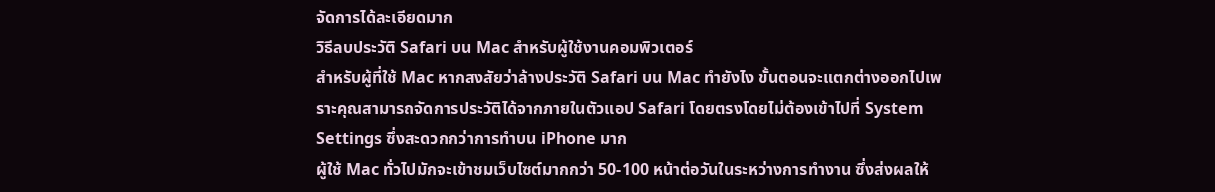จัดการได้ละเอียดมาก
วิธีลบประวัติ Safari บน Mac สำหรับผู้ใช้งานคอมพิวเตอร์
สำหรับผู้ที่ใช้ Mac หากสงสัยว่าล้างประวัติ Safari บน Mac ทำยังไง ขั้นตอนจะแตกต่างออกไปเพราะคุณสามารถจัดการประวัติได้จากภายในตัวแอป Safari โดยตรงโดยไม่ต้องเข้าไปที่ System Settings ซึ่งสะดวกกว่าการทำบน iPhone มาก
ผู้ใช้ Mac ทั่วไปมักจะเข้าชมเว็บไซต์มากกว่า 50-100 หน้าต่อวันในระหว่างการทำงาน ซึ่งส่งผลให้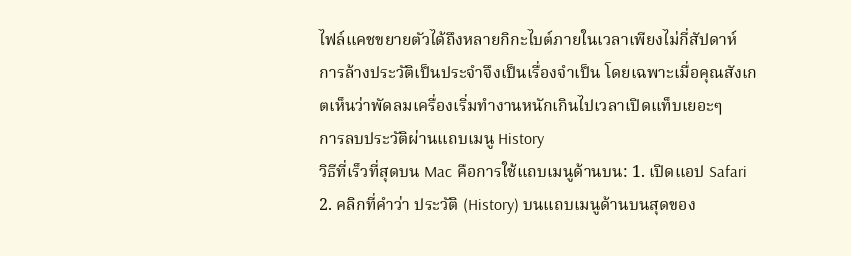ไฟล์แคชขยายตัวได้ถึงหลายกิกะไบต์ภายในเวลาเพียงไม่กี่สัปดาห์ การล้างประวัติเป็นประจำจึงเป็นเรื่องจำเป็น โดยเฉพาะเมื่อคุณสังเกตเห็นว่าพัดลมเครื่องเริ่มทำงานหนักเกินไปเวลาเปิดแท็บเยอะๆ
การลบประวัติผ่านแถบเมนู History
วิธีที่เร็วที่สุดบน Mac คือการใช้แถบเมนูด้านบน: 1. เปิดแอป Safari 2. คลิกที่คำว่า ประวัติ (History) บนแถบเมนูด้านบนสุดของ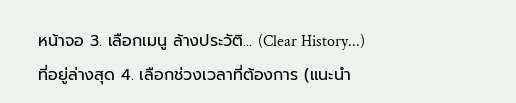หน้าจอ 3. เลือกเมนู ล้างประวัติ... (Clear History...) ที่อยู่ล่างสุด 4. เลือกช่วงเวลาที่ต้องการ (แนะนำ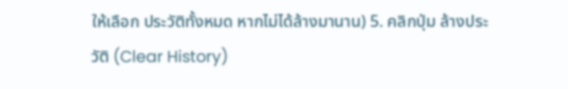ให้เลือก ประวัติทั้งหมด หากไม่ได้ล้างมานาน) 5. คลิกปุ่ม ล้างประวัติ (Clear History)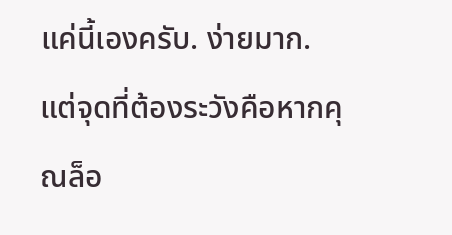แค่นี้เองครับ. ง่ายมาก. แต่จุดที่ต้องระวังคือหากคุณล็อ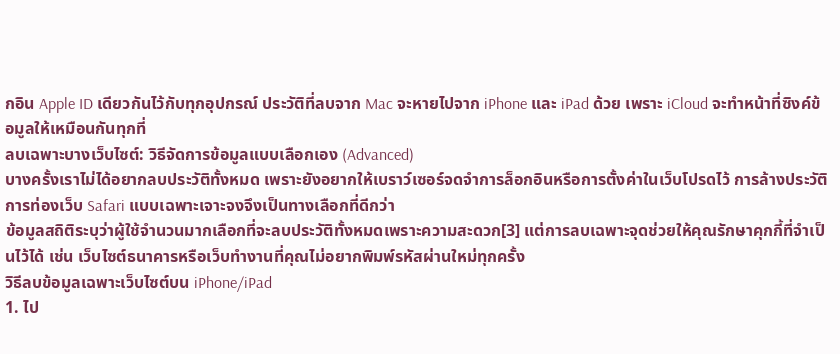กอิน Apple ID เดียวกันไว้กับทุกอุปกรณ์ ประวัติที่ลบจาก Mac จะหายไปจาก iPhone และ iPad ด้วย เพราะ iCloud จะทำหน้าที่ซิงค์ข้อมูลให้เหมือนกันทุกที่
ลบเฉพาะบางเว็บไซต์: วิธีจัดการข้อมูลแบบเลือกเอง (Advanced)
บางครั้งเราไม่ได้อยากลบประวัติทั้งหมด เพราะยังอยากให้เบราว์เซอร์จดจำการล็อกอินหรือการตั้งค่าในเว็บโปรดไว้ การล้างประวัติการท่องเว็บ Safari แบบเฉพาะเจาะจงจึงเป็นทางเลือกที่ดีกว่า
ข้อมูลสถิติระบุว่าผู้ใช้จำนวนมากเลือกที่จะลบประวัติทั้งหมดเพราะความสะดวก[3] แต่การลบเฉพาะจุดช่วยให้คุณรักษาคุกกี้ที่จำเป็นไว้ได้ เช่น เว็บไซต์ธนาคารหรือเว็บทำงานที่คุณไม่อยากพิมพ์รหัสผ่านใหม่ทุกครั้ง
วิธีลบข้อมูลเฉพาะเว็บไซต์บน iPhone/iPad
1. ไป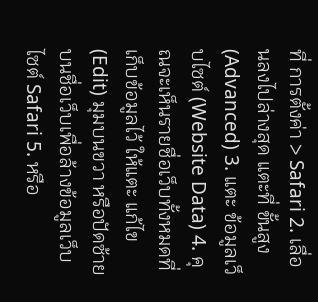ที่ การตั้งค่า > Safari 2. เลื่อนลงไปล่างสุด แตะที่ ขั้นสูง (Advanced) 3. แตะ ข้อมูลเว็บไซต์ (Website Data) 4. คุณจะเห็นรายชื่อเว็บทั้งหมดที่เก็บข้อมูลไว้ ให้แตะ แก้ไข (Edit) มุมบนขวา หรือปัดซ้ายบนชื่อเว็บเพื่อล้างข้อมูลเว็บไซต์ Safari 5. หรือ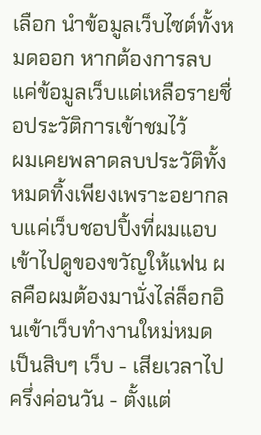เลือก นำข้อมูลเว็บไซต์ทั้งหมดออก หากต้องการลบแค่ข้อมูลเว็บแต่เหลือรายชื่อประวัติการเข้าชมไว้
ผมเคยพลาดลบประวัติทั้งหมดทิ้งเพียงเพราะอยากลบแค่เว็บชอปปิ้งที่ผมแอบเข้าไปดูของขวัญให้แฟน ผลคือผมต้องมานั่งไล่ล็อกอินเข้าเว็บทำงานใหม่หมดเป็นสิบๆ เว็บ - เสียเวลาไปครึ่งค่อนวัน - ตั้งแต่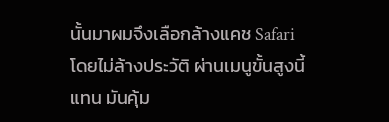นั้นมาผมจึงเลือกล้างแคช Safari โดยไม่ล้างประวัติ ผ่านเมนูขั้นสูงนี้แทน มันคุ้ม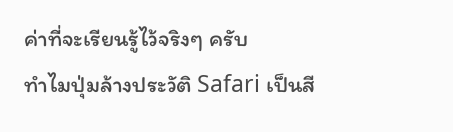ค่าที่จะเรียนรู้ไว้จริงๆ ครับ
ทำไมปุ่มล้างประวัติ Safari เป็นสี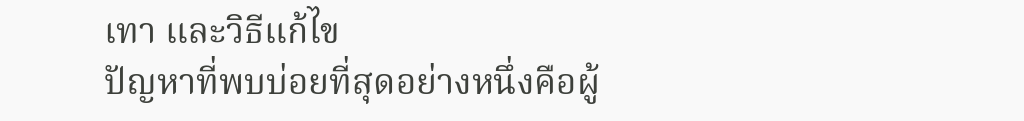เทา และวิธีแก้ไข
ปัญหาที่พบบ่อยที่สุดอย่างหนึ่งคือผู้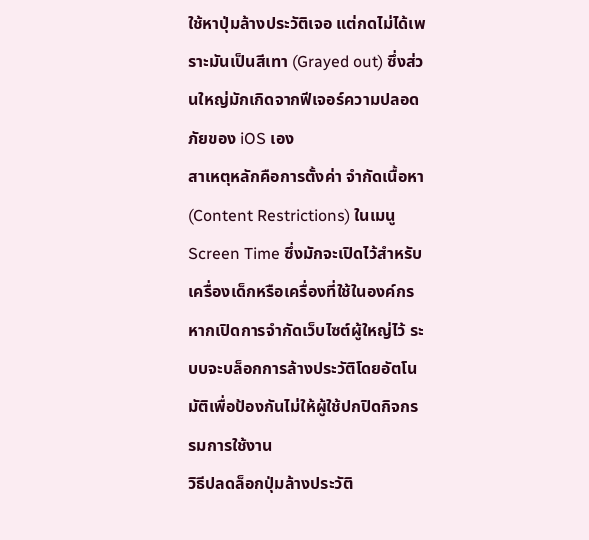ใช้หาปุ่มล้างประวัติเจอ แต่กดไม่ได้เพราะมันเป็นสีเทา (Grayed out) ซึ่งส่วนใหญ่มักเกิดจากฟีเจอร์ความปลอดภัยของ iOS เอง
สาเหตุหลักคือการตั้งค่า จำกัดเนื้อหา (Content Restrictions) ในเมนู Screen Time ซึ่งมักจะเปิดไว้สำหรับเครื่องเด็กหรือเครื่องที่ใช้ในองค์กร หากเปิดการจำกัดเว็บไซต์ผู้ใหญ่ไว้ ระบบจะบล็อกการล้างประวัติโดยอัตโนมัติเพื่อป้องกันไม่ให้ผู้ใช้ปกปิดกิจกรรมการใช้งาน
วิธีปลดล็อกปุ่มล้างประวัติ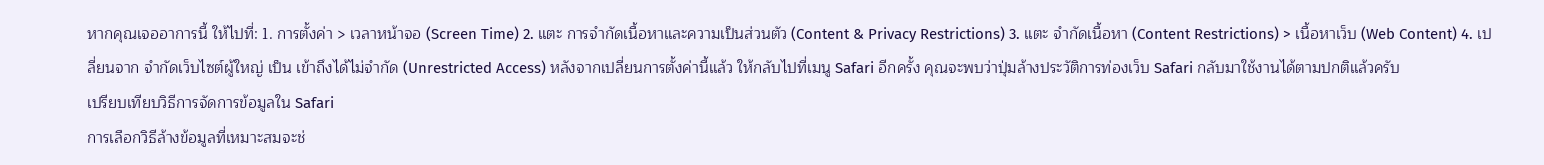หากคุณเจออาการนี้ ให้ไปที่: 1. การตั้งค่า > เวลาหน้าจอ (Screen Time) 2. แตะ การจำกัดเนื้อหาและความเป็นส่วนตัว (Content & Privacy Restrictions) 3. แตะ จำกัดเนื้อหา (Content Restrictions) > เนื้อหาเว็บ (Web Content) 4. เปลี่ยนจาก จำกัดเว็บไซต์ผู้ใหญ่ เป็น เข้าถึงได้ไม่จำกัด (Unrestricted Access) หลังจากเปลี่ยนการตั้งค่านี้แล้ว ให้กลับไปที่เมนู Safari อีกครั้ง คุณจะพบว่าปุ่มล้างประวัติการท่องเว็บ Safari กลับมาใช้งานได้ตามปกติแล้วครับ
เปรียบเทียบวิธีการจัดการข้อมูลใน Safari
การเลือกวิธีล้างข้อมูลที่เหมาะสมจะช่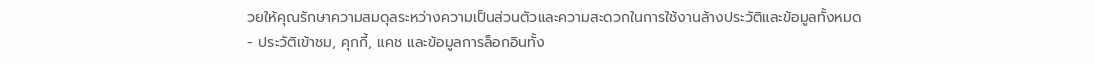วยให้คุณรักษาความสมดุลระหว่างความเป็นส่วนตัวและความสะดวกในการใช้งานล้างประวัติและข้อมูลทั้งหมด
- ประวัติเข้าชม, คุกกี้, แคช และข้อมูลการล็อกอินทั้ง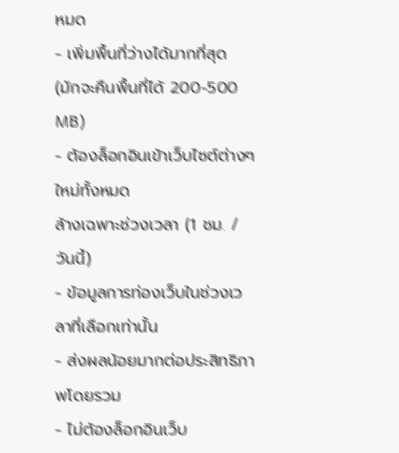หมด
- เพิ่มพื้นที่ว่างได้มากที่สุด (มักจะคืนพื้นที่ได้ 200-500 MB)
- ต้องล็อกอินเข้าเว็บไซต์ต่างๆ ใหม่ทั้งหมด
ล้างเฉพาะช่วงเวลา (1 ชม. / วันนี้)
- ข้อมูลการท่องเว็บในช่วงเวลาที่เลือกเท่านั้น
- ส่งผลน้อยมากต่อประสิทธิภาพโดยรวม
- ไม่ต้องล็อกอินเว็บ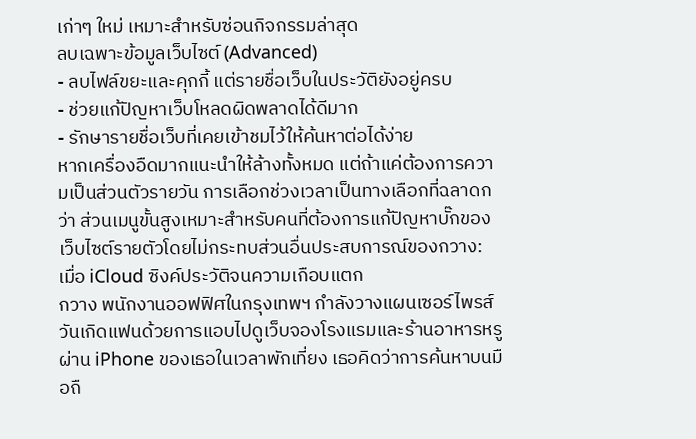เก่าๆ ใหม่ เหมาะสำหรับซ่อนกิจกรรมล่าสุด
ลบเฉพาะข้อมูลเว็บไซต์ (Advanced)
- ลบไฟล์ขยะและคุกกี้ แต่รายชื่อเว็บในประวัติยังอยู่ครบ
- ช่วยแก้ปัญหาเว็บโหลดผิดพลาดได้ดีมาก
- รักษารายชื่อเว็บที่เคยเข้าชมไว้ให้ค้นหาต่อได้ง่าย
หากเครื่องอืดมากแนะนำให้ล้างทั้งหมด แต่ถ้าแค่ต้องการความเป็นส่วนตัวรายวัน การเลือกช่วงเวลาเป็นทางเลือกที่ฉลาดกว่า ส่วนเมนูขั้นสูงเหมาะสำหรับคนที่ต้องการแก้ปัญหาบั๊กของเว็บไซต์รายตัวโดยไม่กระทบส่วนอื่นประสบการณ์ของกวาง: เมื่อ iCloud ซิงค์ประวัติจนความเกือบแตก
กวาง พนักงานออฟฟิศในกรุงเทพฯ กำลังวางแผนเซอร์ไพรส์วันเกิดแฟนด้วยการแอบไปดูเว็บจองโรงแรมและร้านอาหารหรูผ่าน iPhone ของเธอในเวลาพักเที่ยง เธอคิดว่าการค้นหาบนมือถื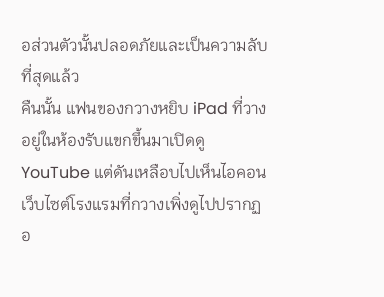อส่วนตัวนั้นปลอดภัยและเป็นความลับที่สุดแล้ว
คืนนั้น แฟนของกวางหยิบ iPad ที่วางอยู่ในห้องรับแขกขึ้นมาเปิดดู YouTube แต่ดันเหลือบไปเห็นไอคอนเว็บไซต์โรงแรมที่กวางเพิ่งดูไปปรากฏอ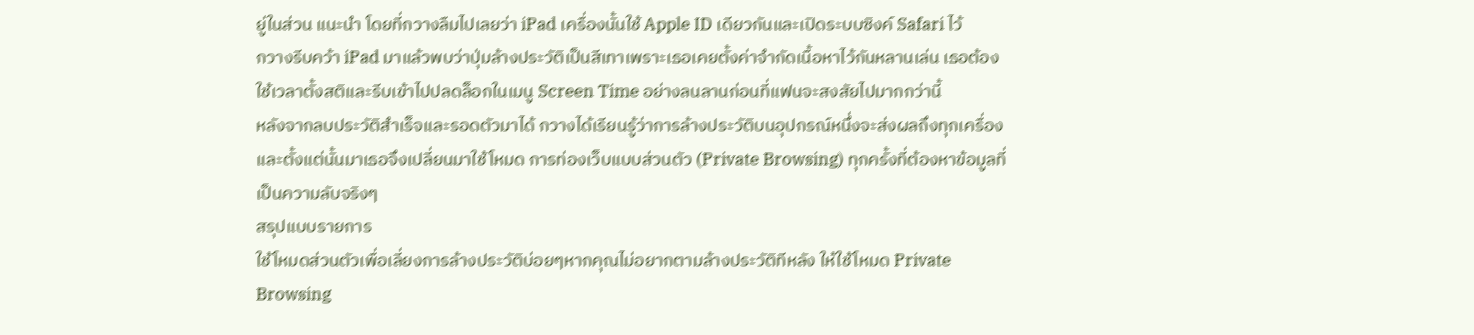ยู่ในส่วน แนะนำ โดยที่กวางลืมไปเลยว่า iPad เครื่องนั้นใช้ Apple ID เดียวกันและเปิดระบบซิงค์ Safari ไว้
กวางรีบคว้า iPad มาแล้วพบว่าปุ่มล้างประวัติเป็นสีเทาเพราะเธอเคยตั้งค่าจำกัดเนื้อหาไว้กันหลานเล่น เธอต้องใช้เวลาตั้งสติและรีบเข้าไปปลดล็อกในเมนู Screen Time อย่างลนลานก่อนที่แฟนจะสงสัยไปมากกว่านี้
หลังจากลบประวัติสำเร็จและรอดตัวมาได้ กวางได้เรียนรู้ว่าการล้างประวัติบนอุปกรณ์หนึ่งจะส่งผลถึงทุกเครื่อง และตั้งแต่นั้นมาเธอจึงเปลี่ยนมาใช้โหมด การท่องเว็บแบบส่วนตัว (Private Browsing) ทุกครั้งที่ต้องหาข้อมูลที่เป็นความลับจริงๆ
สรุปแบบรายการ
ใช้โหมดส่วนตัวเพื่อเลี่ยงการล้างประวัติบ่อยๆหากคุณไม่อยากตามล้างประวัติทีหลัง ให้ใช้โหมด Private Browsing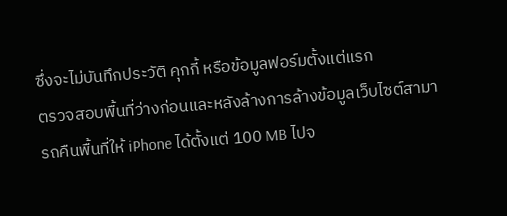ซึ่งจะไม่บันทึกประวัติ คุกกี้ หรือข้อมูลฟอร์มตั้งแต่แรก
ตรวจสอบพื้นที่ว่างก่อนและหลังล้างการล้างข้อมูลเว็บไซต์สามารถคืนพื้นที่ให้ iPhone ได้ตั้งแต่ 100 MB ไปจ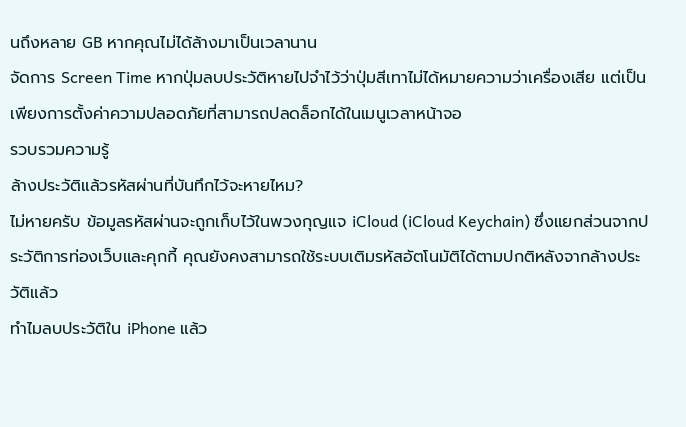นถึงหลาย GB หากคุณไม่ได้ล้างมาเป็นเวลานาน
จัดการ Screen Time หากปุ่มลบประวัติหายไปจำไว้ว่าปุ่มสีเทาไม่ได้หมายความว่าเครื่องเสีย แต่เป็นเพียงการตั้งค่าความปลอดภัยที่สามารถปลดล็อกได้ในเมนูเวลาหน้าจอ
รวบรวมความรู้
ล้างประวัติแล้วรหัสผ่านที่บันทึกไว้จะหายไหม?
ไม่หายครับ ข้อมูลรหัสผ่านจะถูกเก็บไว้ในพวงกุญแจ iCloud (iCloud Keychain) ซึ่งแยกส่วนจากประวัติการท่องเว็บและคุกกี้ คุณยังคงสามารถใช้ระบบเติมรหัสอัตโนมัติได้ตามปกติหลังจากล้างประวัติแล้ว
ทำไมลบประวัติใน iPhone แล้ว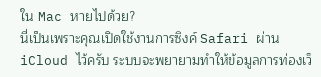ใน Mac หายไปด้วย?
นี่เป็นเพราะคุณเปิดใช้งานการซิงค์ Safari ผ่าน iCloud ไว้ครับ ระบบจะพยายามทำให้ข้อมูลการท่องเว็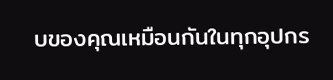บของคุณเหมือนกันในทุกอุปกร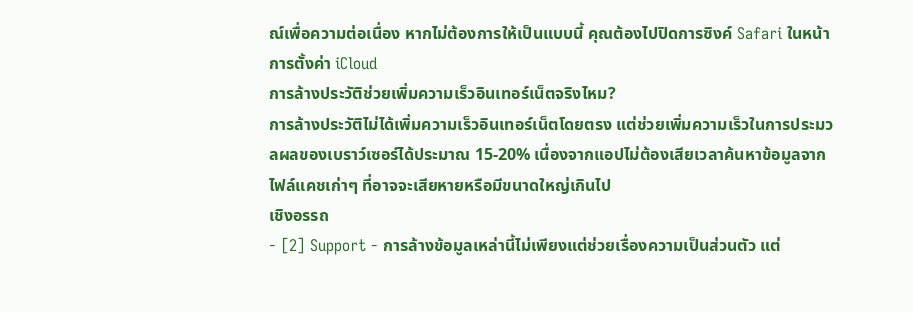ณ์เพื่อความต่อเนื่อง หากไม่ต้องการให้เป็นแบบนี้ คุณต้องไปปิดการซิงค์ Safari ในหน้าการตั้งค่า iCloud
การล้างประวัติช่วยเพิ่มความเร็วอินเทอร์เน็ตจริงไหม?
การล้างประวัติไม่ได้เพิ่มความเร็วอินเทอร์เน็ตโดยตรง แต่ช่วยเพิ่มความเร็วในการประมวลผลของเบราว์เซอร์ได้ประมาณ 15-20% เนื่องจากแอปไม่ต้องเสียเวลาค้นหาข้อมูลจากไฟล์แคชเก่าๆ ที่อาจจะเสียหายหรือมีขนาดใหญ่เกินไป
เชิงอรรถ
- [2] Support - การล้างข้อมูลเหล่านี้ไม่เพียงแต่ช่วยเรื่องความเป็นส่วนตัว แต่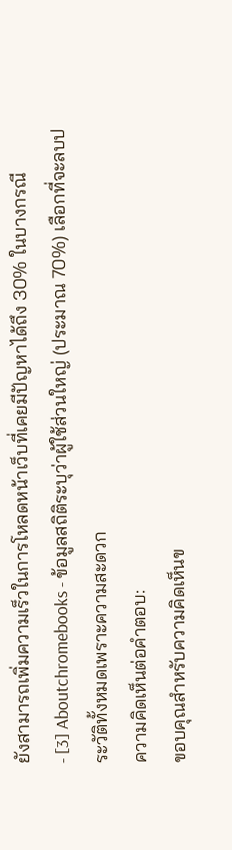ยังสามารถเพิ่มความเร็วในการโหลดหน้าเว็บที่เคยมีปัญหาได้ถึง 30% ในบางกรณี
- [3] Aboutchromebooks - ข้อมูลสถิติระบุว่าผู้ใช้ส่วนใหญ่ (ประมาณ 70%) เลือกที่จะลบประวัติทั้งหมดเพราะความสะดวก
ความคิดเห็นต่อคำตอบ:
ขอบคุณสำหรับความคิดเห็นข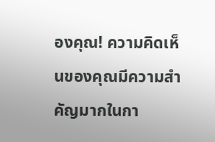องคุณ! ความคิดเห็นของคุณมีความสำคัญมากในกา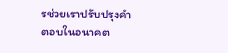รช่วยเราปรับปรุงคำตอบในอนาคต